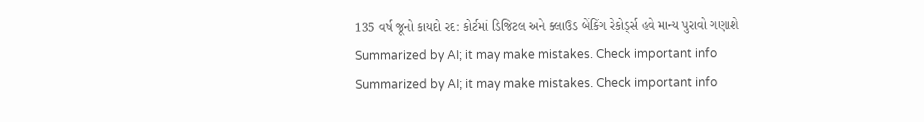135 વર્ષ જૂનો કાયદો રદ: કોર્ટમાં ડિજિટલ અને ક્લાઉડ બેંકિંગ રેકોર્ડ્સ હવે માન્ય પુરાવો ગણાશે
Summarized by AI; it may make mistakes. Check important info
Summarized by AI; it may make mistakes. Check important info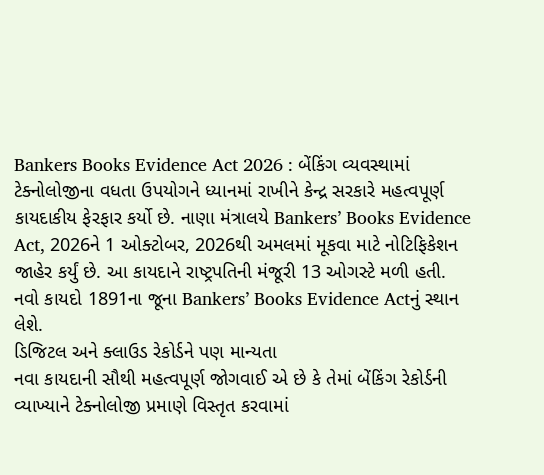Bankers Books Evidence Act 2026 : બેંકિંગ વ્યવસ્થામાં ટેક્નોલોજીના વધતા ઉપયોગને ધ્યાનમાં રાખીને કેન્દ્ર સરકારે મહત્વપૂર્ણ કાયદાકીય ફેરફાર કર્યો છે. નાણા મંત્રાલયે Bankers’ Books Evidence Act, 2026ને 1 ઓક્ટોબર, 2026થી અમલમાં મૂકવા માટે નોટિફિકેશન જાહેર કર્યું છે. આ કાયદાને રાષ્ટ્રપતિની મંજૂરી 13 ઓગસ્ટે મળી હતી. નવો કાયદો 1891ના જૂના Bankers’ Books Evidence Actનું સ્થાન લેશે.
ડિજિટલ અને ક્લાઉડ રેકોર્ડને પણ માન્યતા
નવા કાયદાની સૌથી મહત્વપૂર્ણ જોગવાઈ એ છે કે તેમાં બેંકિંગ રેકોર્ડની વ્યાખ્યાને ટેક્નોલોજી પ્રમાણે વિસ્તૃત કરવામાં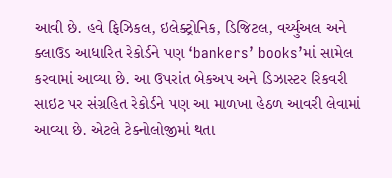આવી છે. હવે ફિઝિકલ, ઇલેક્ટ્રોનિક, ડિજિટલ, વર્ચ્યુઅલ અને ક્લાઉડ આધારિત રેકોર્ડને પણ ‘bankers’ books’માં સામેલ કરવામાં આવ્યા છે. આ ઉપરાંત બેકઅપ અને ડિઝાસ્ટર રિકવરી સાઇટ પર સંગ્રહિત રેકોર્ડને પણ આ માળખા હેઠળ આવરી લેવામાં આવ્યા છે. એટલે ટેક્નોલોજીમાં થતા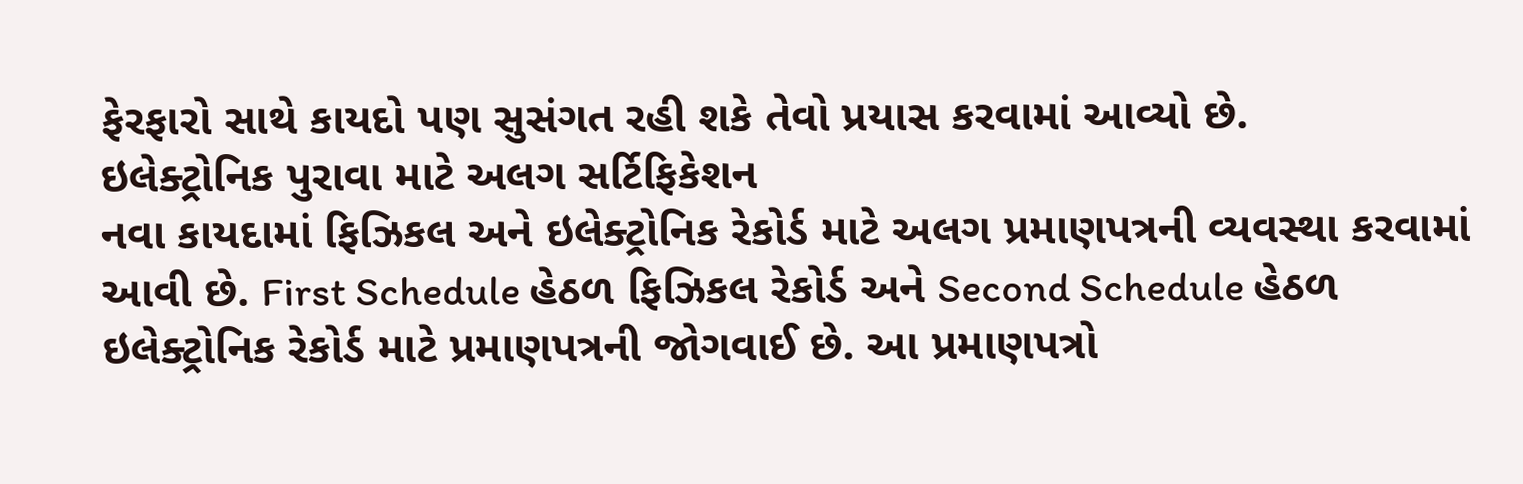ફેરફારો સાથે કાયદો પણ સુસંગત રહી શકે તેવો પ્રયાસ કરવામાં આવ્યો છે.
ઇલેક્ટ્રોનિક પુરાવા માટે અલગ સર્ટિફિકેશન
નવા કાયદામાં ફિઝિકલ અને ઇલેક્ટ્રોનિક રેકોર્ડ માટે અલગ પ્રમાણપત્રની વ્યવસ્થા કરવામાં આવી છે. First Schedule હેઠળ ફિઝિકલ રેકોર્ડ અને Second Schedule હેઠળ ઇલેક્ટ્રોનિક રેકોર્ડ માટે પ્રમાણપત્રની જોગવાઈ છે. આ પ્રમાણપત્રો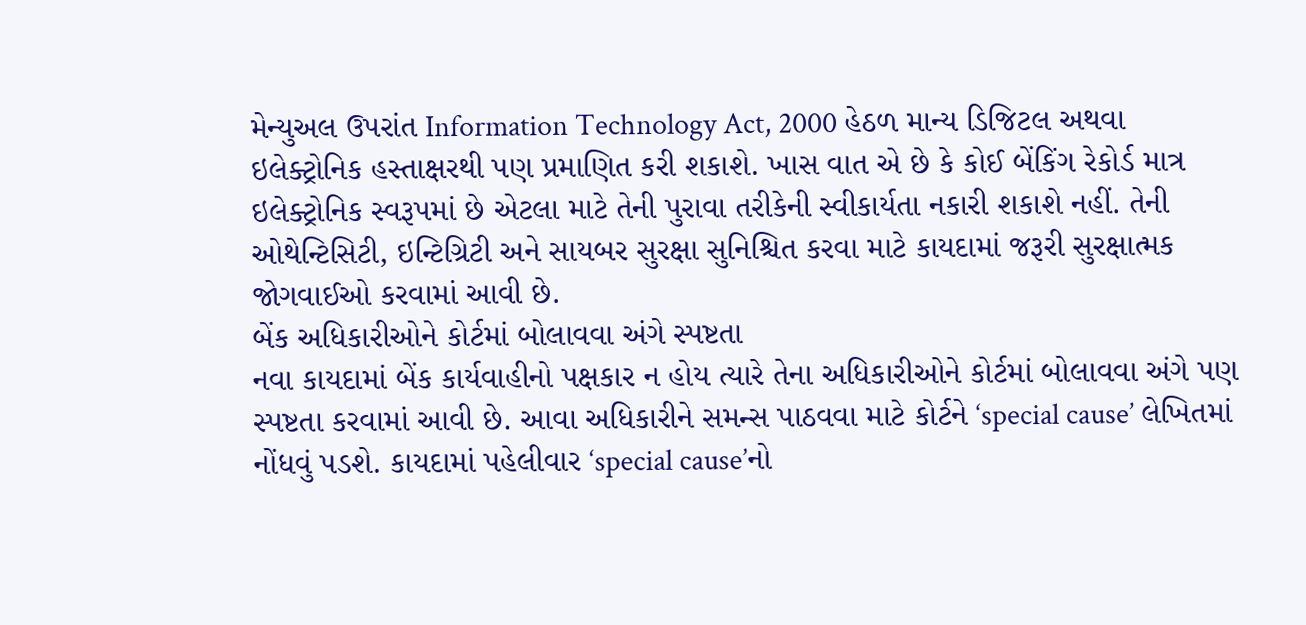મેન્યુઅલ ઉપરાંત Information Technology Act, 2000 હેઠળ માન્ય ડિજિટલ અથવા ઇલેક્ટ્રોનિક હસ્તાક્ષરથી પણ પ્રમાણિત કરી શકાશે. ખાસ વાત એ છે કે કોઈ બેંકિંગ રેકોર્ડ માત્ર ઇલેક્ટ્રોનિક સ્વરૂપમાં છે એટલા માટે તેની પુરાવા તરીકેની સ્વીકાર્યતા નકારી શકાશે નહીં. તેની ઓથેન્ટિસિટી, ઇન્ટિગ્રિટી અને સાયબર સુરક્ષા સુનિશ્ચિત કરવા માટે કાયદામાં જરૂરી સુરક્ષાત્મક જોગવાઈઓ કરવામાં આવી છે.
બેંક અધિકારીઓને કોર્ટમાં બોલાવવા અંગે સ્પષ્ટતા
નવા કાયદામાં બેંક કાર્યવાહીનો પક્ષકાર ન હોય ત્યારે તેના અધિકારીઓને કોર્ટમાં બોલાવવા અંગે પણ સ્પષ્ટતા કરવામાં આવી છે. આવા અધિકારીને સમન્સ પાઠવવા માટે કોર્ટને ‘special cause’ લેખિતમાં નોંધવું પડશે. કાયદામાં પહેલીવાર ‘special cause’નો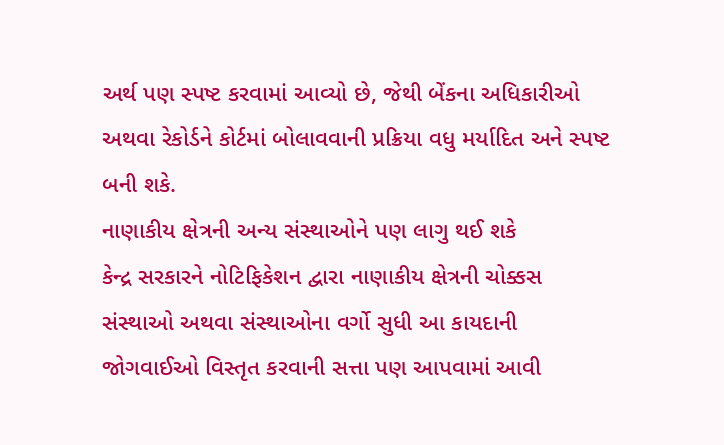અર્થ પણ સ્પષ્ટ કરવામાં આવ્યો છે, જેથી બેંકના અધિકારીઓ અથવા રેકોર્ડને કોર્ટમાં બોલાવવાની પ્રક્રિયા વધુ મર્યાદિત અને સ્પષ્ટ બની શકે.
નાણાકીય ક્ષેત્રની અન્ય સંસ્થાઓને પણ લાગુ થઈ શકે
કેન્દ્ર સરકારને નોટિફિકેશન દ્વારા નાણાકીય ક્ષેત્રની ચોક્કસ સંસ્થાઓ અથવા સંસ્થાઓના વર્ગો સુધી આ કાયદાની જોગવાઈઓ વિસ્તૃત કરવાની સત્તા પણ આપવામાં આવી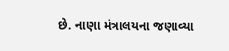છે. નાણા મંત્રાલયના જણાવ્યા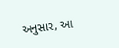અનુસાર, આ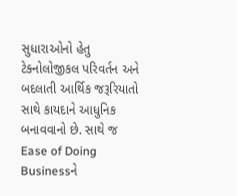સુધારાઓનો હેતુ ટેક્નોલોજીકલ પરિવર્તન અને બદલાતી આર્થિક જરૂરિયાતો સાથે કાયદાને આધુનિક બનાવવાનો છે. સાથે જ Ease of Doing Businessને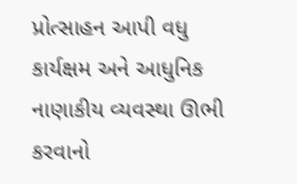પ્રોત્સાહન આપી વધુ કાર્યક્ષમ અને આધુનિક નાણાકીય વ્યવસ્થા ઊભી કરવાનો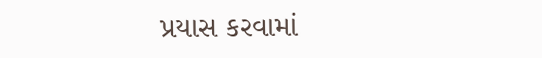પ્રયાસ કરવામાં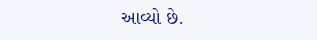આવ્યો છે.